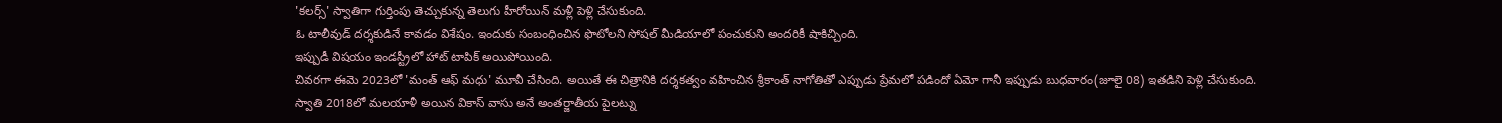'కలర్స్' స్వాతిగా గుర్తింపు తెచ్చుకున్న తెలుగు హీరోయిన్ మళ్లీ పెళ్లి చేసుకుంది.
ఓ టాలీవుడ్ దర్శకుడినే కావడం విశేషం. ఇందుకు సంబంధించిన ఫొటోలని సోషల్ మీడియాలో పంచుకుని అందరికీ షాకిచ్చింది.
ఇప్పుడీ విషయం ఇండస్ట్రీలో హాట్ టాపిక్ అయిపోయింది.
చివరగా ఈమె 2023లో 'మంత్ ఆఫ్ మధు' మూవీ చేసింది. అయితే ఈ చిత్రానికి దర్శకత్వం వహించిన శ్రీకాంత్ నాగోతితో ఎప్పుడు ప్రేమలో పడిందో ఏమో గానీ ఇప్పుడు బుధవారం(జూలై 08) ఇతడిని పెళ్లి చేసుకుంది.
స్వాతి 2018లో మలయాళీ అయిన వికాస్ వాసు అనే అంతర్జాతీయ పైలట్ను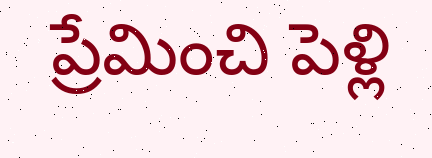ప్రేమించి పెళ్లి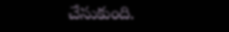చేసుకుంది.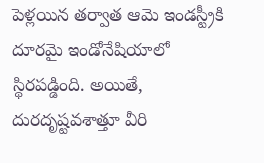పెళ్లయిన తర్వాత ఆమె ఇండస్ట్రీకి దూరమై ఇండోనేషియాలో స్థిరపడ్డింది. అయితే, దురదృష్టవశాత్తూ వీరి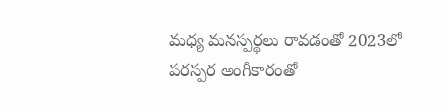మధ్య మనస్పర్థలు రావడంతో 2023లో పరస్పర అంగీకారంతో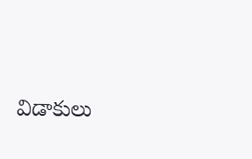విడాకులు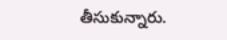తీసుకున్నారు.